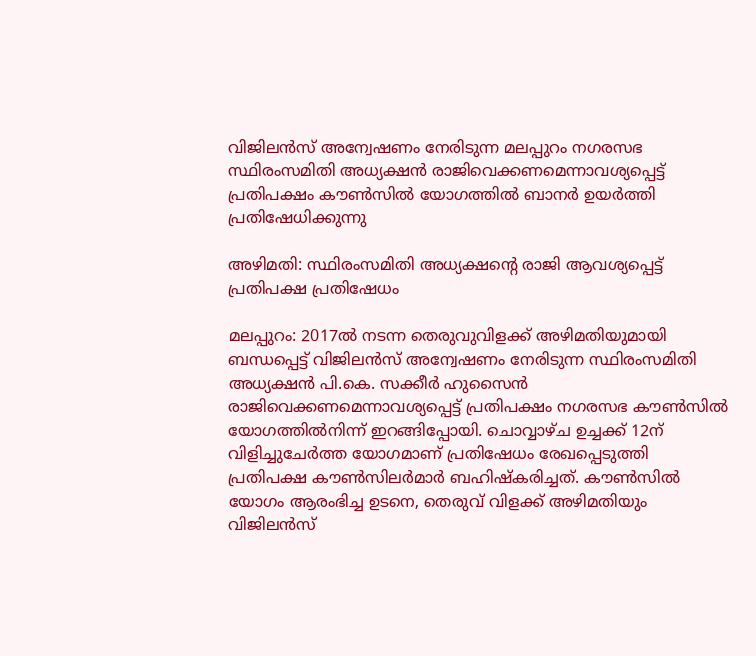വിജിലൻസ് അന്വേഷണം നേരിടുന്ന മലപ്പുറം നഗരസഭ സ്ഥിരംസമിതി അധ്യക്ഷൻ രാജിവെക്കണമെന്നാവശ്യപ്പെട്ട് പ്രതിപക്ഷം കൗൺസിൽ യോഗത്തിൽ ബാനർ ഉയർത്തി പ്രതിഷേധിക്കുന്നു

അഴിമതി: സ്ഥിരംസമിതി അധ്യക്ഷന്റെ രാജി ആവശ്യപ്പെട്ട് പ്രതിപക്ഷ പ്രതിഷേധം

മലപ്പുറം: 2017ല്‍ നടന്ന തെരുവുവിളക്ക് അഴിമതിയുമായി ബന്ധപ്പെട്ട് വിജിലന്‍സ് അന്വേഷണം നേരിടുന്ന സ്ഥിരംസമിതി അധ്യക്ഷൻ പി.കെ. സക്കീർ ഹുസൈൻ രാജിവെക്കണമെന്നാവശ്യപ്പെട്ട് പ്രതിപക്ഷം നഗരസഭ കൗൺസിൽ യോഗത്തിൽനിന്ന് ഇറങ്ങിപ്പോയി. ചൊവ്വാഴ്ച ഉച്ചക്ക് 12ന് വിളിച്ചുചേർത്ത യോഗമാണ് പ്രതിഷേധം രേഖപ്പെടുത്തി പ്രതിപക്ഷ കൗൺസിലർമാർ ബഹിഷ്കരിച്ചത്. കൗൺസിൽ യോഗം ആരംഭിച്ച ഉടനെ, തെരുവ് വിളക്ക് അഴിമതിയും വിജിലൻസ്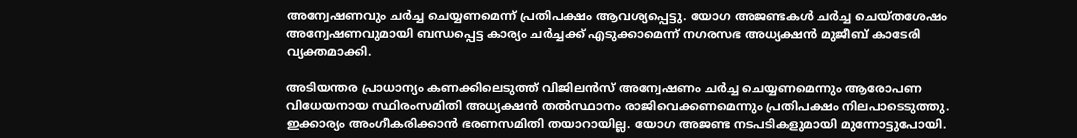അന്വേഷണവും ചർച്ച ചെയ്യണമെന്ന് പ്രതിപക്ഷം ആവശ്യപ്പെട്ടു. യോഗ അജണ്ടകൾ ചർച്ച ചെയ്തശേഷം അന്വേഷണവുമായി ബന്ധപ്പെട്ട കാര്യം ചർച്ചക്ക് എടുക്കാമെന്ന് നഗരസഭ അധ്യക്ഷൻ മുജീബ് കാടേരി വ്യക്തമാക്കി.

അടിയന്തര പ്രാധാന്യം കണക്കിലെടുത്ത് വിജിലൻസ് അന്വേഷണം ചർച്ച ചെയ്യണമെന്നും ആരോപണ വിധേയനായ സ്ഥിരംസമിതി അധ്യക്ഷൻ തൽസ്ഥാനം രാജിവെക്കണമെന്നും പ്രതിപക്ഷം നിലപാടെടുത്തു. ഇക്കാര്യം അംഗീകരിക്കാൻ ഭരണസമിതി തയാറായില്ല. യോഗ അജണ്ട നടപടികളുമാ‍യി മുന്നോട്ടുപോയി.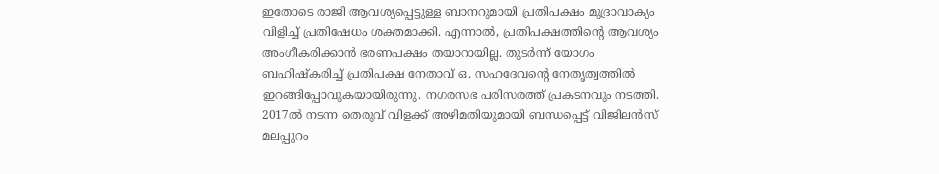ഇതോടെ രാജി ആവശ്യപ്പെട്ടുള്ള ബാനറുമായി പ്രതിപക്ഷം മുദ്രാവാക്യം വിളിച്ച് പ്രതിഷേധം ശക്തമാക്കി. എന്നാൽ, പ്രതിപക്ഷത്തിന്റെ ആവശ്യം അംഗീകരിക്കാൻ ഭരണപക്ഷം തയാറായില്ല. തുടർന്ന് യോഗം ബഹിഷ്കരിച്ച് പ്രതിപക്ഷ നേതാവ് ഒ. സഹദേവന്റെ നേതൃത്വത്തിൽ ഇറങ്ങിപ്പോവുകയായിരുന്നു. നഗരസഭ പരിസരത്ത് പ്രകടനവും നടത്തി. 2017ല്‍ നടന്ന തെരുവ് വിളക്ക് അഴിമതിയുമായി ബന്ധപ്പെട്ട് വിജിലന്‍സ് മലപ്പുറം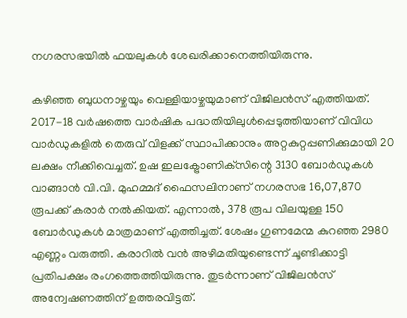നഗരസഭയില്‍ ഫയലുകള്‍ ശേഖരിക്കാനെത്തിയിരുന്നു.

കഴിഞ്ഞ ബുധനാഴ്ചയും വെള്ളിയാഴ്ചയുമാണ് വിജിലന്‍സ് എത്തിയത്. 2017-18 വര്‍ഷത്തെ വാര്‍ഷിക പദ്ധതിയിലുള്‍പ്പെടുത്തിയാണ് വിവിധ വാര്‍ഡുകളില്‍ തെരുവ് വിളക്ക് സ്ഥാപിക്കാനും അറ്റകുറ്റപ്പണിക്കുമായി 20 ലക്ഷം നീക്കിവെച്ചത്. ഉഷ ഇലക്ട്രോണിക്‌സിന്റെ 3130 ബോര്‍ഡുകള്‍ വാങ്ങാന്‍ വി.വി. മുഹമ്മദ് ഫൈസലിനാണ് നഗരസഭ 16,07,870 രൂപക്ക് കരാര്‍ നല്‍കിയത്. എന്നാല്‍, 378 രൂപ വിലയുള്ള 150 ബോര്‍ഡുകള്‍ മാത്രമാണ് എത്തിച്ചത്. ശേഷം ഗുണമേന്മ കുറഞ്ഞ 2980 എണ്ണം വരുത്തി. കരാറില്‍ വന്‍ അഴിമതിയുണ്ടെന്ന് ചൂണ്ടിക്കാട്ടി പ്രതിപക്ഷം രംഗത്തെത്തിയിരുന്നു. തുടര്‍ന്നാണ് വിജിലന്‍സ് അന്വേഷണത്തിന് ഉത്തരവിട്ടത്.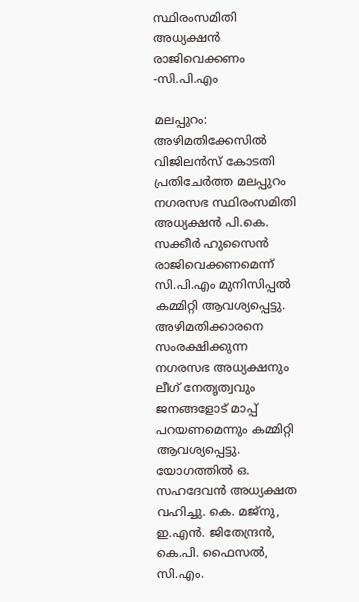സ്ഥിരംസമിതി അധ്യക്ഷൻ രാജിവെക്കണം -സി.പി.എം

മലപ്പുറം: അഴിമതിക്കേസിൽ വിജിലൻസ് കോടതി പ്രതിചേർത്ത മലപ്പുറം നഗരസഭ സ്ഥിരംസമിതി അധ്യക്ഷൻ പി.കെ. സക്കീർ ഹുസൈൻ രാജിവെക്കണമെന്ന് സി.പി.എം മുനിസിപ്പൽ കമ്മിറ്റി ആവശ്യപ്പെട്ടു. അഴിമതിക്കാരനെ സംരക്ഷിക്കുന്ന നഗരസഭ അധ്യക്ഷനും ലീഗ് നേതൃത്വവും ജനങ്ങളോട് മാപ്പ് പറയണമെന്നും കമ്മിറ്റി ആവശ്യപ്പെട്ടു. യോഗത്തിൽ ഒ. സഹദേവൻ അധ്യക്ഷത വഹിച്ചു. കെ. മജ്നു, ഇ.എൻ. ജിതേന്ദ്രൻ, കെ.പി. ഫൈസൽ, സി.എം.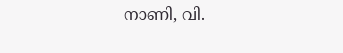നാണി, വി.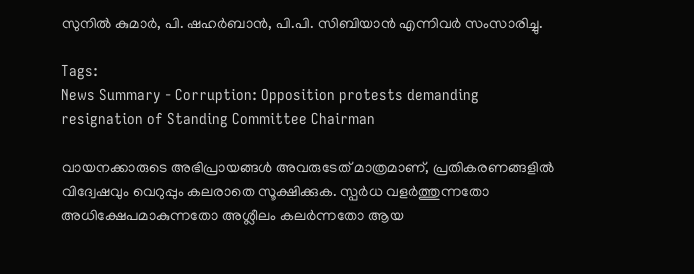സുനിൽ കുമാർ, പി. ഷഹർബാൻ, പി.പി. സിബിയാൻ എന്നിവർ സംസാരിച്ചു.

Tags:
News Summary - Corruption: Opposition protests demanding resignation of Standing Committee Chairman

വായനക്കാരുടെ അഭിപ്രായങ്ങള്‍ അവരുടേത് മാത്രമാണ്, പ്രതികരണങ്ങളിൽ വിദ്വേഷവും വെറുപ്പും കലരാതെ സൂക്ഷിക്കുക. സ്പർധ വളർത്തുന്നതോ അധിക്ഷേപമാകുന്നതോ അശ്ലീലം കലർന്നതോ ആയ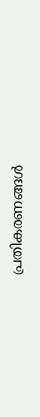പ്രതികരണങ്ങൾ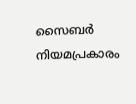സൈബർ നിയമപ്രകാരം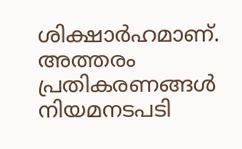ശിക്ഷാർഹമാണ്. അത്തരം പ്രതികരണങ്ങൾ നിയമനടപടി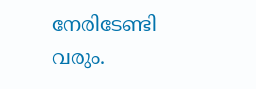നേരിടേണ്ടി വരും.